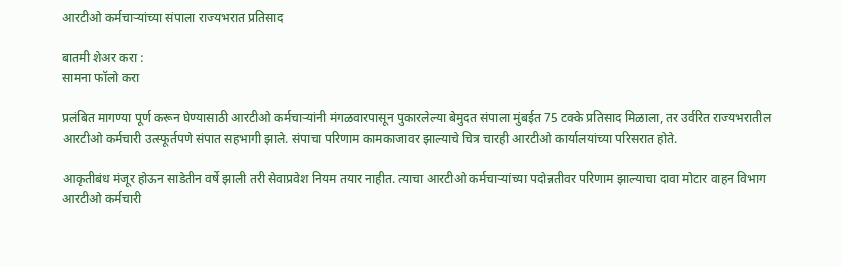आरटीओ कर्मचाऱ्यांच्या संपाला राज्यभरात प्रतिसाद

बातमी शेअर करा :
सामना फॉलो करा

प्रलंबित मागण्या पूर्ण करून घेण्यासाठी आरटीओ कर्मचाऱ्यांनी मंगळवारपासून पुकारलेल्या बेमुदत संपाला मुंबईत 75 टक्के प्रतिसाद मिळाला, तर उर्वरित राज्यभरातील आरटीओ कर्मचारी उत्स्फूर्तपणे संपात सहभागी झाले. संपाचा परिणाम कामकाजावर झाल्याचे चित्र चारही आरटीओ कार्यालयांच्या परिसरात होते.

आकृतीबंध मंजूर होऊन साडेतीन वर्षे झाली तरी सेवाप्रवेश नियम तयार नाहीत. त्याचा आरटीओ कर्मचाऱ्यांच्या पदोन्नतीवर परिणाम झाल्याचा दावा मोटार वाहन विभाग आरटीओ कर्मचारी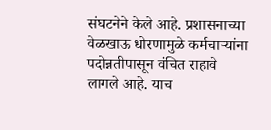संघटनेने केले आहे. प्रशासनाच्या वेळखाऊ धोरणामुळे कर्मचाऱ्यांना पदोन्नतीपासून वंचित राहावे लागले आहे. याच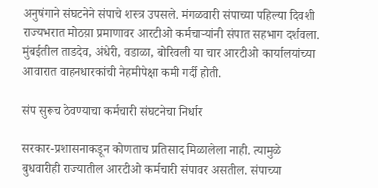अनुषंगाने संघटनेने संपाचे शस्त्र उपसले. मंगळवारी संपाच्या पहिल्या दिवशी राज्यभरात मोठय़ा प्रमाणावर आरटीओ कर्मचाऱ्यांनी संपात सहभाग दर्शवला. मुंबईतील ताडदेव, अंधेरी, वडाळा, बोरिवली या चार आरटीओ कार्यालयांच्या आवारात वाहनधारकांची नेहमीपेक्षा कमी गर्दी होती.

संप सुरूच ठेवण्याचा कर्मचारी संघटनेचा निर्धार

सरकार-प्रशासनाकडून कोणताच प्रतिसाद मिळालेला नाही. त्यामुळे बुधवारीही राज्यातील आरटीओ कर्मचारी संपावर असतील. संपाच्या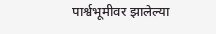पार्श्वभूमीवर झालेल्या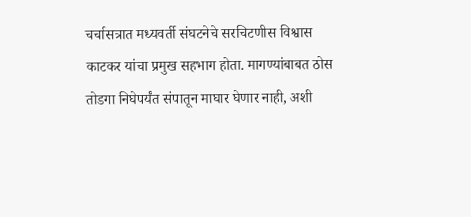चर्चासत्रात मध्यवर्ती संघटनेचे सरचिटणीस विश्वास काटकर यांचा प्रमुख सहभाग होता. मागण्यांबाबत ठोस तोडगा निघेपर्यंत संपातून माघार घेणार नाही, अशी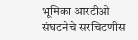भूमिका आरटीओ संघटनेचे सरचिटणीस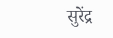सुरेंद्र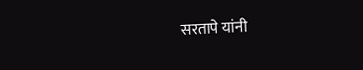सरतापे यांनी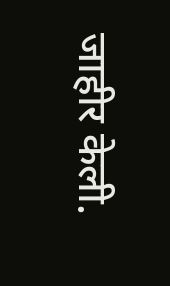जाहीर केली.